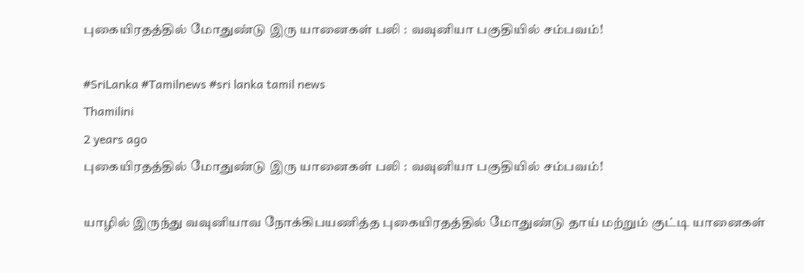புகையிரதத்தில் மோதுண்டு இரு யானைகள் பலி : வவுனியா பகுதியில் சம்பவம்!

#SriLanka #Tamilnews #sri lanka tamil news
Thamilini
2 years ago
புகையிரதத்தில் மோதுண்டு இரு யானைகள் பலி : வவுனியா பகுதியில் சம்பவம்!

யாழில் இருந்து வவுனியாவ நோக்கிபயணித்த புகையிரதத்தில் மோதுண்டு தாய் மற்றும் குட்டி யானைகள்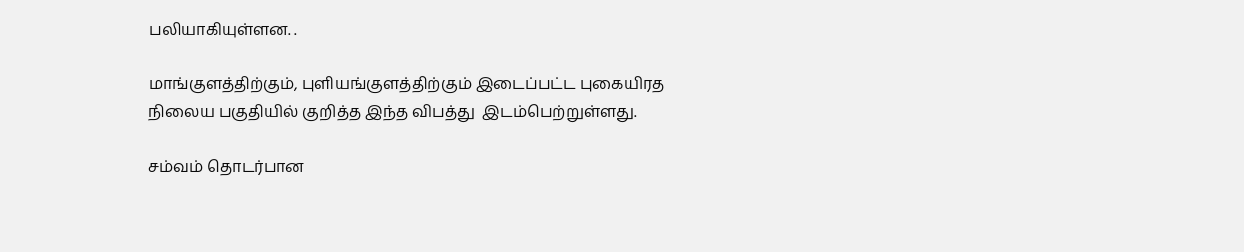பலியாகியுள்ளன. .

மாங்குளத்திற்கும், புளியங்குளத்திற்கும் இடைப்பட்ட புகையிரத நிலைய பகுதியில் குறித்த இந்த விபத்து  இடம்பெற்றுள்ளது.

சம்வம் தொடர்பான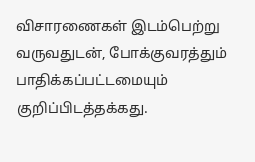விசாரணைகள் இடம்பெற்று வருவதுடன், போக்குவரத்தும் பாதிக்கப்பட்டமையும் குறிப்பிடத்தக்கது.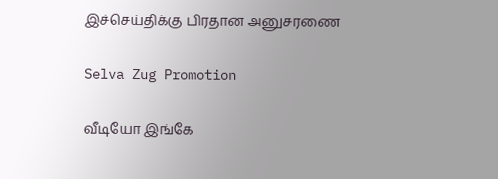இச்செய்திக்கு பிரதான அனுசரணை

Selva Zug Promotion

வீடியோ இங்கே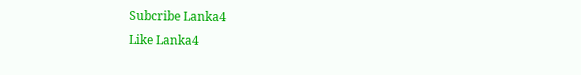Subcribe Lanka4
Like Lanka4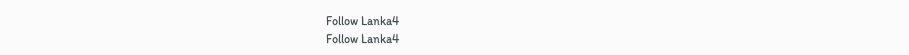Follow Lanka4
Follow Lanka4